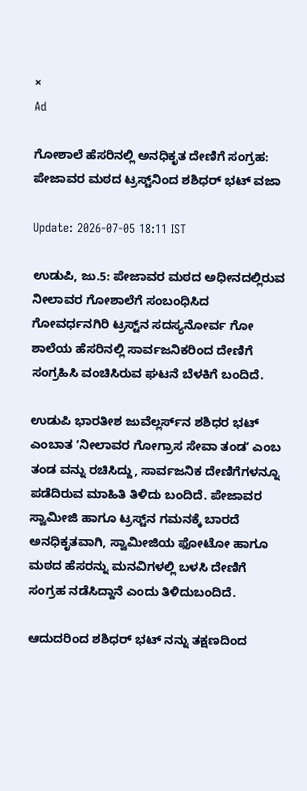×
Ad

ಗೋಶಾಲೆ ಹೆಸರಿನಲ್ಲಿ ಅನಧಿಕೃತ ದೇಣಿಗೆ ಸಂಗ್ರಹ: ಪೇಜಾವರ ಮಠದ ಟ್ರಸ್ಟ್‌ನಿಂದ ಶಶಿಧರ್ ಭಟ್ ವಜಾ

Update: 2026-07-05 18:11 IST

ಉಡುಪಿ, ಜು.5: ಪೇಜಾವರ ಮಠದ ಅಧೀನದಲ್ಲಿರುವ ನೀಲಾವರ ಗೋಶಾಲೆಗೆ ಸಂಬಂಧಿಸಿದ ಗೋವರ್ಧನಗಿರಿ ಟ್ರಸ್ಟ್‌ನ ಸದಸ್ಯನೋರ್ವ ಗೋ ಶಾಲೆಯ ಹೆಸರಿನಲ್ಲಿ ಸಾರ್ವಜನಿಕರಿಂದ ದೇಣಿಗೆ ಸಂಗ್ರಹಿಸಿ ವಂಚಿಸಿರುವ ಘಟನೆ ಬೆಳಕಿಗೆ ಬಂದಿದೆ.

ಉಡುಪಿ ಭಾರತೀಶ ಜುವೆಲ್ಲರ್ಸ್‌ನ ಶಶಿಧರ ಭಟ್ ಎಂಬಾತ ʼನೀಲಾವರ ಗೋಗ್ರಾಸ ಸೇವಾ ತಂಡʼ ಎಂಬ ತಂಡ ವನ್ನು ರಚಿಸಿದ್ದು, ಸಾರ್ವಜನಿಕ ದೇಣಿಗೆಗಳನ್ನೂ ಪಡೆದಿರುವ ಮಾಹಿತಿ ತಿಳಿದು ಬಂದಿದೆ. ಪೇಜಾವರ ಸ್ವಾಮೀಜಿ ಹಾಗೂ ಟ್ರಸ್ಟ್‌ನ ಗಮನಕ್ಕೆ ಬಾರದೆ ಅನಧಿಕೃತವಾಗಿ, ಸ್ವಾಮೀಜಿಯ ಫೋಟೋ ಹಾಗೂ ಮಠದ ಹೆಸರನ್ನು ಮನವಿಗಳಲ್ಲಿ ಬಳಸಿ ದೇಣಿಗೆ ಸಂಗ್ರಹ ನಡೆಸಿದ್ದಾನೆ ಎಂದು ತಿಳಿದುಬಂದಿದೆ.

ಆದುದರಿಂದ ಶಶಿಧರ್ ಭಟ್ ನನ್ನು ತಕ್ಷಣದಿಂದ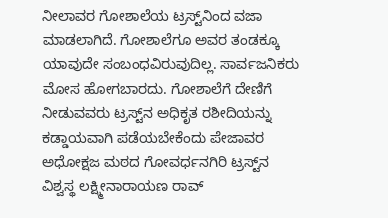ನೀಲಾವರ ಗೋಶಾಲೆಯ ಟ್ರಸ್ಟ್‌ನಿಂದ ವಜಾ ಮಾಡಲಾಗಿದೆ. ಗೋಶಾಲೆಗೂ ಅವರ ತಂಡಕ್ಕೂ ಯಾವುದೇ ಸಂಬಂಧವಿರುವುದಿಲ್ಲ. ಸಾರ್ವಜನಿಕರು ಮೋಸ ಹೋಗಬಾರದು. ಗೋಶಾಲೆಗೆ ದೇಣಿಗೆ ನೀಡುವವರು ಟ್ರಸ್ಟ್‌ನ ಅಧಿಕೃತ ರಶೀದಿಯನ್ನು ಕಡ್ಡಾಯವಾಗಿ ಪಡೆಯಬೇಕೆಂದು ಪೇಜಾವರ ಅಧೋಕ್ಷಜ ಮಠದ ಗೋವರ್ಧನಗಿರಿ ಟ್ರಸ್ಟ್‌ನ ವಿಶ್ವಸ್ಥ ಲಕ್ಷ್ಮೀನಾರಾಯಣ ರಾವ್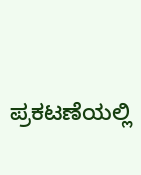ಪ್ರಕಟಣೆಯಲ್ಲಿ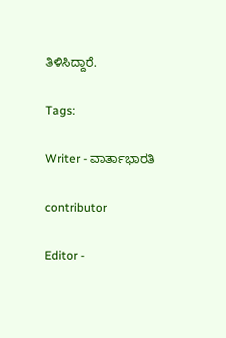ತಿಳಿಸಿದ್ದಾರೆ.

Tags:

Writer - ವಾರ್ತಾಭಾರತಿ

contributor

Editor -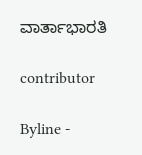ವಾರ್ತಾಭಾರತಿ

contributor

Byline -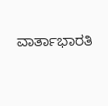ವಾರ್ತಾಭಾರತಿ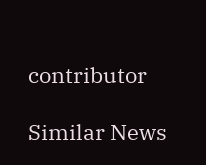contributor

Similar News